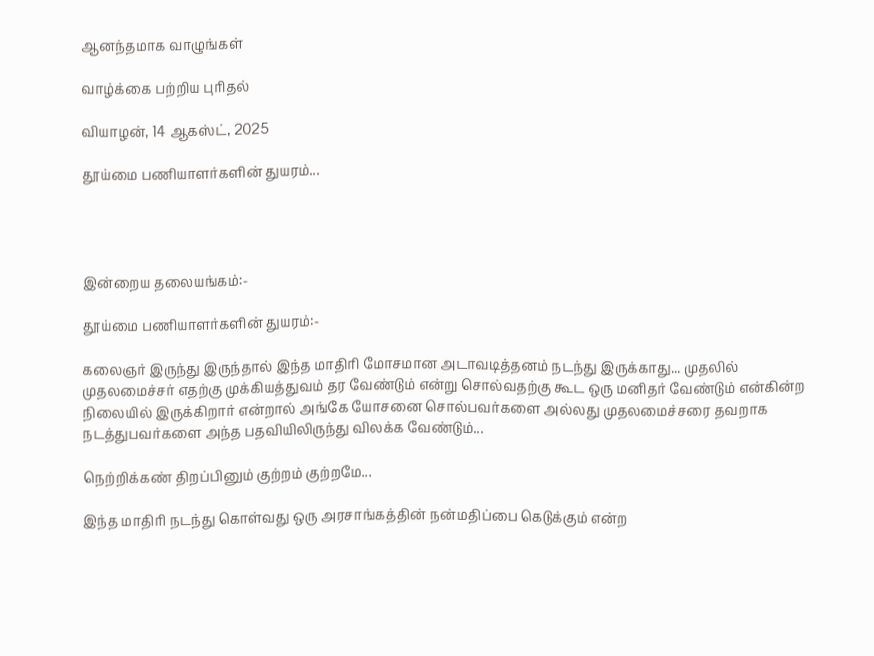ஆனந்தமாக வாழுங்கள்

வாழ்க்கை பற்றிய புரிதல்

வியாழன், 14 ஆகஸ்ட், 2025

தூய்மை பணியாளர்களின் துயரம்...




இன்றைய தலையங்கம்:-

தூய்மை பணியாளர்களின் துயரம்:-

கலைஞர் இருந்து இருந்தால் இந்த மாதிரி மோசமான அடாவடித்தனம் நடந்து இருக்காது... முதலில் முதலமைச்சர் எதற்கு முக்கியத்துவம் தர வேண்டும் என்று சொல்வதற்கு கூட ஒரு மனிதர் வேண்டும் என்கின்ற நிலையில் இருக்கிறார் என்றால் அங்கே யோசனை சொல்பவர்களை அல்லது முதலமைச்சரை தவறாக நடத்துபவர்களை அந்த பதவியிலிருந்து விலக்க வேண்டும்...

நெற்றிக்கண் திறப்பினும் குற்றம் குற்றமே...

இந்த மாதிரி நடந்து கொள்வது ஒரு அரசாங்கத்தின் நன்மதிப்பை கெடுக்கும் என்ற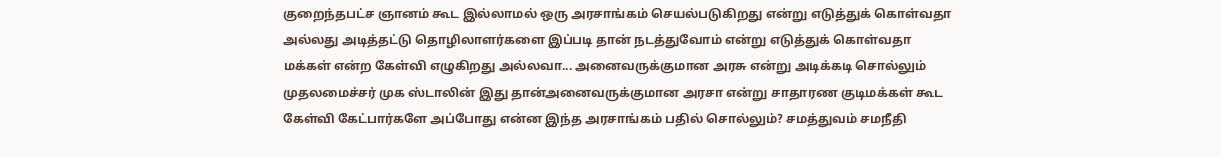குறைந்தபட்ச ஞானம் கூட இல்லாமல் ஒரு அரசாங்கம் செயல்படுகிறது என்று எடுத்துக் கொள்வதா அல்லது அடித்தட்டு தொழிலாளர்களை இப்படி தான் நடத்துவோம் என்று எடுத்துக் கொள்வதா மக்கள் என்ற கேள்வி எழுகிறது அல்லவா... அனைவருக்குமான அரசு என்று அடிக்கடி சொல்லும் முதலமைச்சர் முக ஸ்டாலின் இது தான்அனைவருக்குமான அரசா என்று சாதாரண குடிமக்கள் கூட கேள்வி கேட்பார்களே அப்போது என்ன இந்த அரசாங்கம் பதில் சொல்லும்? சமத்துவம் சமநீதி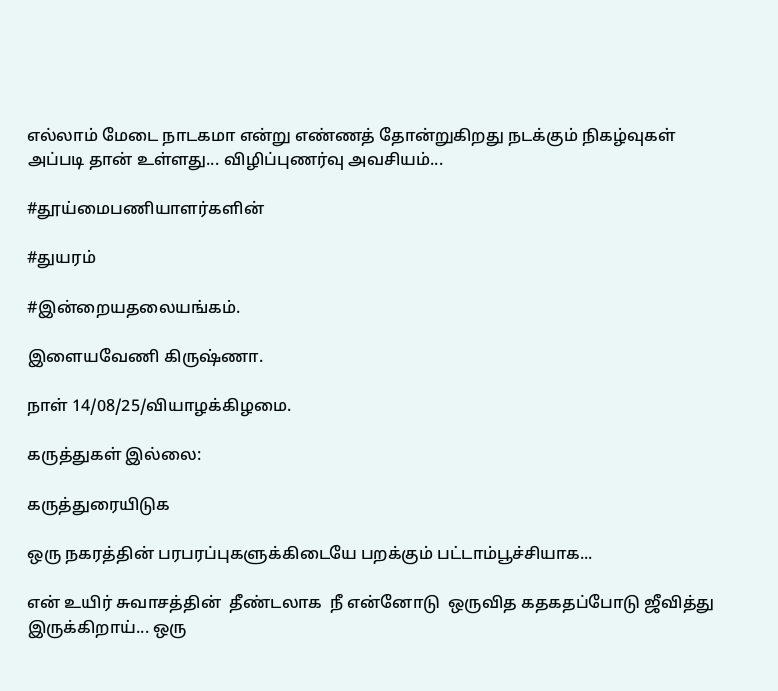எல்லாம் மேடை நாடகமா என்று எண்ணத் தோன்றுகிறது நடக்கும் நிகழ்வுகள் அப்படி தான் உள்ளது... விழிப்புணர்வு அவசியம்...

#தூய்மைபணியாளர்களின்

#துயரம்

#இன்றையதலையங்கம்.

இளையவேணி கிருஷ்ணா.

நாள் 14/08/25/வியாழக்கிழமை.

கருத்துகள் இல்லை:

கருத்துரையிடுக

ஒரு நகரத்தின் பரபரப்புகளுக்கிடையே பறக்கும் பட்டாம்பூச்சியாக...

என் உயிர் சுவாசத்தின்  தீண்டலாக  நீ என்னோடு  ஒருவித கதகதப்போடு ஜீவித்து இருக்கிறாய்... ஒரு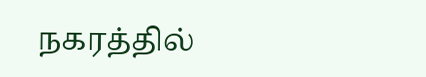நகரத்தில்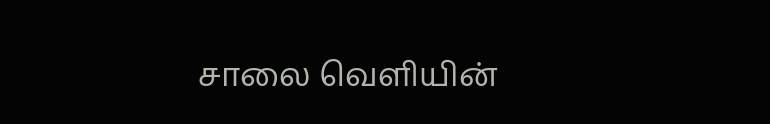சாலை வெளியின்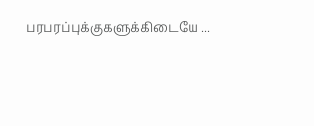பரபரப்புக்குகளுக்கிடையே ...